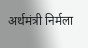अर्थमंत्री निर्मला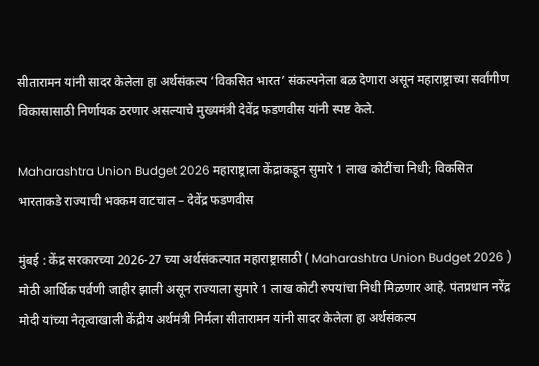सीतारामन यांनी सादर केलेला हा अर्थसंकल्प ‘विकसित भारत’ संकल्पनेला बळ देणारा असून महाराष्ट्राच्या सर्वांगीण विकासासाठी निर्णायक ठरणार असल्याचे मुख्यमंत्री देवेंद्र फडणवीस यांनी स्पष्ट केले.

Maharashtra Union Budget 2026 महाराष्ट्राला केंद्राकडून सुमारे 1 लाख कोटींचा निधी; विकसित भारताकडे राज्याची भक्कम वाटचाल – देवेंद्र फडणवीस

मुंबई : केंद्र सरकारच्या 2026-27 च्या अर्थसंकल्पात महाराष्ट्रासाठी ( Maharashtra Union Budget 2026 ) मोठी आर्थिक पर्वणी जाहीर झाली असून राज्याला सुमारे 1 लाख कोटी रुपयांचा निधी मिळणार आहे. पंतप्रधान नरेंद्र मोदी यांच्या नेतृत्वाखाली केंद्रीय अर्थमंत्री निर्मला सीतारामन यांनी सादर केलेला हा अर्थसंकल्प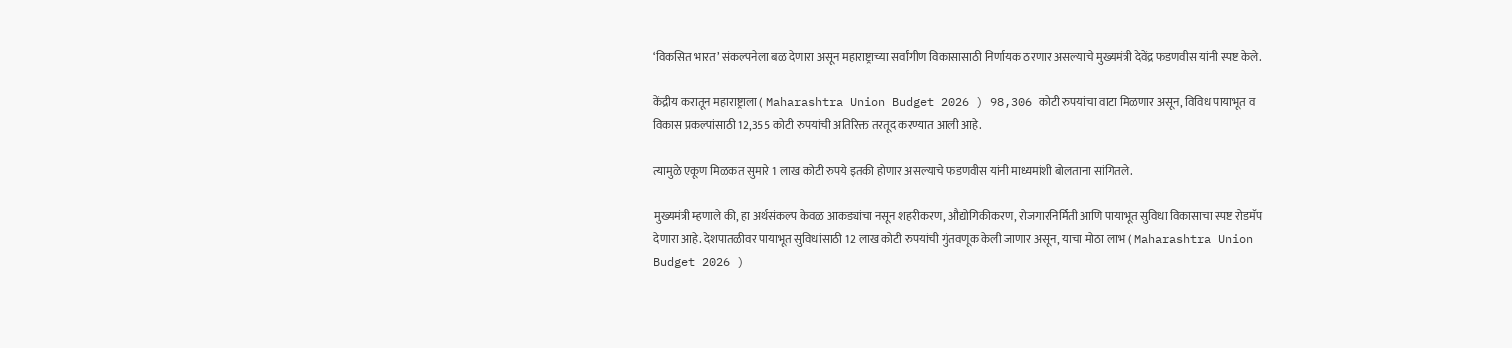‘विकसित भारत’ संकल्पनेला बळ देणारा असून महाराष्ट्राच्या सर्वांगीण विकासासाठी निर्णायक ठरणार असल्याचे मुख्यमंत्री देवेंद्र फडणवीस यांनी स्पष्ट केले.

केंद्रीय करातून महाराष्ट्राला ( Maharashtra Union Budget 2026 ) 98,306 कोटी रुपयांचा वाटा मिळणार असून, विविध पायाभूत व विकास प्रकल्पांसाठी 12,355 कोटी रुपयांची अतिरिक्त तरतूद करण्यात आली आहे.

त्यामुळे एकूण मिळकत सुमारे 1 लाख कोटी रुपये इतकी होणार असल्याचे फडणवीस यांनी माध्यमांशी बोलताना सांगितले.

मुख्यमंत्री म्हणाले की, हा अर्थसंकल्प केवळ आकड्यांचा नसून शहरीकरण, औद्योगिकीकरण, रोजगारनिर्मिती आणि पायाभूत सुविधा विकासाचा स्पष्ट रोडमॅप देणारा आहे. देशपातळीवर पायाभूत सुविधांसाठी 12 लाख कोटी रुपयांची गुंतवणूक केली जाणार असून, याचा मोठा लाभ ( Maharashtra Union Budget 2026 )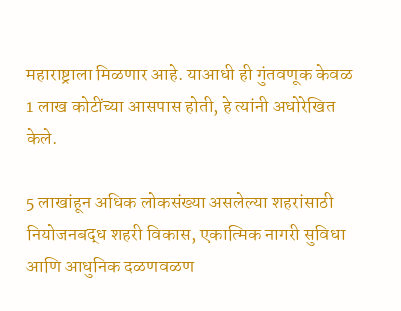महाराष्ट्राला मिळणार आहे. याआधी ही गुंतवणूक केवळ 1 लाख कोटींच्या आसपास होती, हे त्यांनी अधोरेखित केले.

5 लाखांहून अधिक लोकसंख्या असलेल्या शहरांसाठी नियोजनबद्ध शहरी विकास, एकात्मिक नागरी सुविधा आणि आधुनिक दळणवळण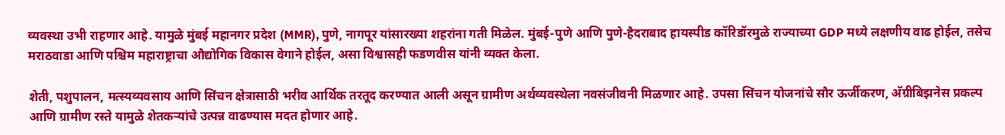व्यवस्था उभी राहणार आहे. यामुळे मुंबई महानगर प्रदेश (MMR), पुणे, नागपूर यांसारख्या शहरांना गती मिळेल. मुंबई-पुणे आणि पुणे-हैदराबाद हायस्पीड कॉरिडॉरमुळे राज्याच्या GDP मध्ये लक्षणीय वाढ होईल, तसेच मराठवाडा आणि पश्चिम महाराष्ट्राचा औद्योगिक विकास वेगाने होईल, असा विश्वासही फडणवीस यांनी व्यक्त केला.

शेती, पशुपालन, मत्स्यव्यवसाय आणि सिंचन क्षेत्रासाठी भरीव आर्थिक तरतूद करण्यात आली असून ग्रामीण अर्थव्यवस्थेला नवसंजीवनी मिळणार आहे. उपसा सिंचन योजनांचे सौर ऊर्जीकरण, अ‍ॅग्रीबिझनेस प्रकल्प आणि ग्रामीण रस्ते यामुळे शेतकऱ्यांचे उत्पन्न वाढण्यास मदत होणार आहे.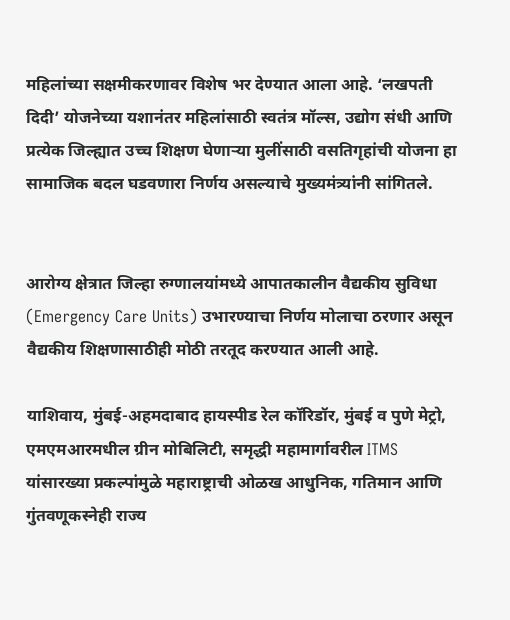महिलांच्या सक्षमीकरणावर विशेष भर देण्यात आला आहे. ‘लखपती दिदी’ योजनेच्या यशानंतर महिलांसाठी स्वतंत्र मॉल्स, उद्योग संधी आणि प्रत्येक जिल्ह्यात उच्च शिक्षण घेणाऱ्या मुलींसाठी वसतिगृहांची योजना हा सामाजिक बदल घडवणारा निर्णय असल्याचे मुख्यमंत्र्यांनी सांगितले.


आरोग्य क्षेत्रात जिल्हा रुग्णालयांमध्ये आपातकालीन वैद्यकीय सुविधा (Emergency Care Units) उभारण्याचा निर्णय मोलाचा ठरणार असून वैद्यकीय शिक्षणासाठीही मोठी तरतूद करण्यात आली आहे.

याशिवाय, मुंबई-अहमदाबाद हायस्पीड रेल कॉरिडॉर, मुंबई व पुणे मेट्रो, एमएमआरमधील ग्रीन मोबिलिटी, समृद्धी महामार्गावरील ITMS यांसारख्या प्रकल्पांमुळे महाराष्ट्राची ओळख आधुनिक, गतिमान आणि गुंतवणूकस्नेही राज्य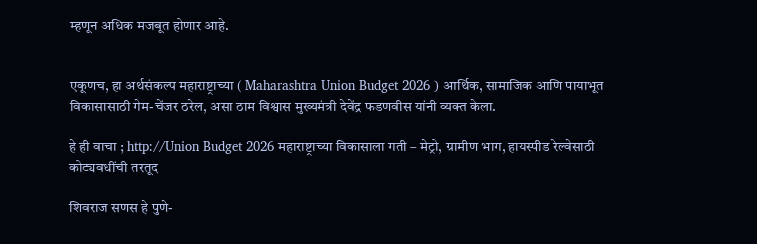म्हणून अधिक मजबूत होणार आहे.


एकूणच, हा अर्थसंकल्प महाराष्ट्राच्या ( Maharashtra Union Budget 2026 ) आर्थिक, सामाजिक आणि पायाभूत विकासासाठी गेम-चेंजर ठरेल, असा ठाम विश्वास मुख्यमंत्री देवेंद्र फडणवीस यांनी व्यक्त केला.

हे ही वाचा ; http://Union Budget 2026 महाराष्ट्राच्या विकासाला गती – मेट्रो, ग्रामीण भाग, हायस्पीड रेल्वेसाठी कोट्यवधींची तरतूद

शिवराज सणस हे पुणे-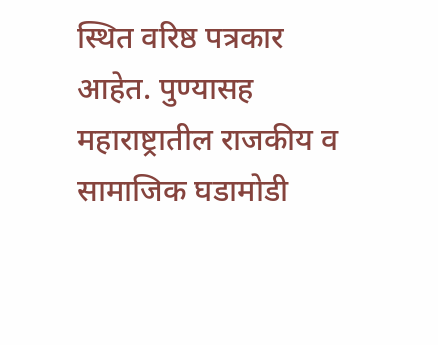स्थित वरिष्ठ पत्रकार आहेत. पुण्यासह महाराष्ट्रातील राजकीय व सामाजिक घडामोडी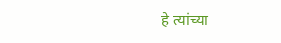हे त्यांच्या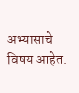अभ्यासाचे विषय आहेत.